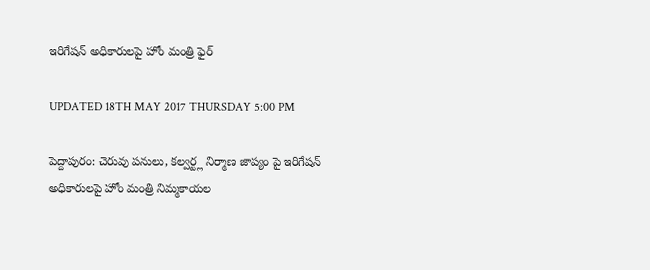ఇరిగేషన్ అధికారులపై హోం మంత్రి ఫైర్

UPDATED 18TH MAY 2017 THURSDAY 5:00 PM

పెద్దాపురం: చెరువు పనులు, కల్వర్ట్ల నిర్మాణ జాప్యం పై ఇరిగేషన్ అధికారులపై హోం మంత్రి నిమ్మకాయల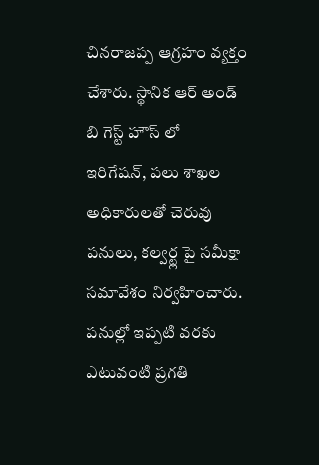చినరాజప్ప ఆగ్రహం వ్యక్తం చేశారు. స్థానిక ఆర్ అండ్ బి గెస్ట్ హౌస్ లో  ఇరిగేషన్, పలు శాఖల అధికారులతో చెరువు పనులు, కల్వర్ట్ల పై సమీక్షా సమావేశం నిర్వహించారు. పనుల్లో ఇప్పటి వరకు ఎటువంటి ప్రగతి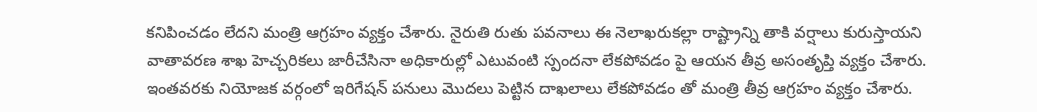కనిపించడం లేదని మంత్రి ఆగ్రహం వ్యక్తం చేశారు. నైరుతి రుతు పవనాలు ఈ నెలాఖరుకల్లా రాష్ట్రాన్ని తాకి వర్షాలు కురుస్తాయని వాతావరణ శాఖ హెచ్చరికలు జారీచేసినా అధికారుల్లో ఎటువంటి స్పందనా లేకపోవడం పై ఆయన తీవ్ర అసంతృప్తి వ్యక్తం చేశారు. ఇంతవరకు నియోజక వర్గంలో ఇరిగేషన్ పనులు మొదలు పెట్టిన దాఖలాలు లేకపోవడం తో మంత్రి తీవ్ర ఆగ్రహం వ్యక్తం చేశారు.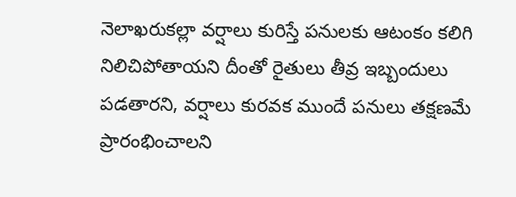నెలాఖరుకల్లా వర్షాలు కురిస్తే పనులకు ఆటంకం కలిగి నిలిచిపోతాయని దీంతో రైతులు తీవ్ర ఇబ్బందులు పడతారని, వర్షాలు కురవక ముందే పనులు తక్షణమే ప్రారంభించాలని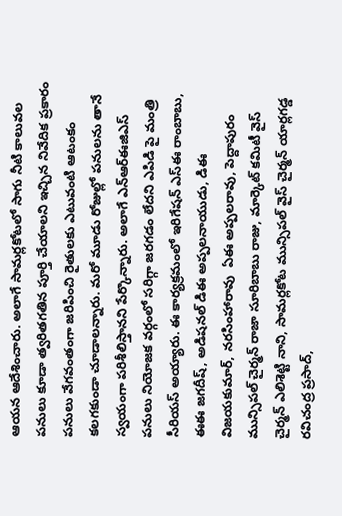ఆయన ఆదేశించారు. అలాగే సామర్లకోటలో సాగు నీటి కాలువల పనులు కూడా త్వరితగతిన పూర్తి చేయాలని ఇచ్చిన నివేదిక ప్రకారం పనులు వేగవంతంగా జరిపించి రైతులకు ఎటువంటి ఆటంకం కలగకుండా చూడాలన్నారు. మరో మూడు రోజుల్లో పనులను తానే స్వయంగా పరిశీలిస్తానని పేర్కొన్నారు. అలాగే ఎన్ఆర్ఈజిఎస్  పనులు నియోజక వర్గంలో సరిగ్గా జరగడం లేదని ఎపిడి పై మంత్రి సీరియస్ అయ్యారు. ఈ కార్యక్రమంలో ఇరిగేషన్ ఎస్ఈ రాంబాబు, ఈఈ జగదీష్, అడిషనల్ డిఈ అప్పలనాయుడు, డిఈ విజయకుమార్, నరసింహారావు  ఏఈ అప్పలరావు, పెద్దాపురం మున్సిపల్ చైర్మన్ రాజా సూరిబాబు రాజు, మార్కెట్ కమిటీ వైస్ చైర్మన్ ఎలిశెట్టి నాని, సామర్లకోట మున్సిపల్ వైస్ చైర్మన్ యార్లగడ్డ రవిచంద్ర ప్రసాద్,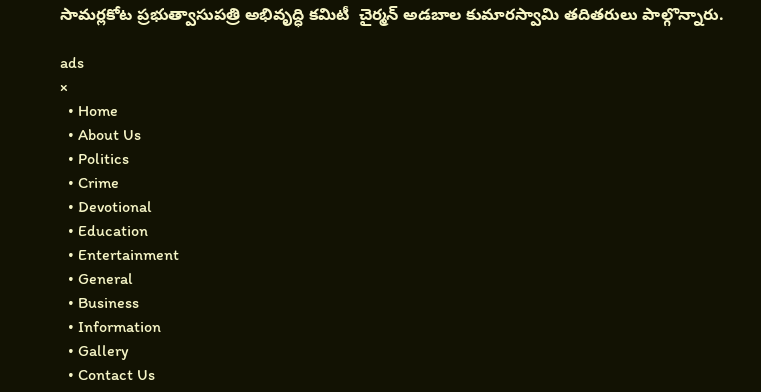సామర్లకోట ప్రభుత్వాసుపత్రి అభివృద్ధి కమిటీ  చైర్మన్ అడబాల కుమారస్వామి తదితరులు పాల్గొన్నారు.

ads
×
  • Home
  • About Us
  • Politics
  • Crime
  • Devotional
  • Education
  • Entertainment
  • General
  • Business
  • Information
  • Gallery
  • Contact Us